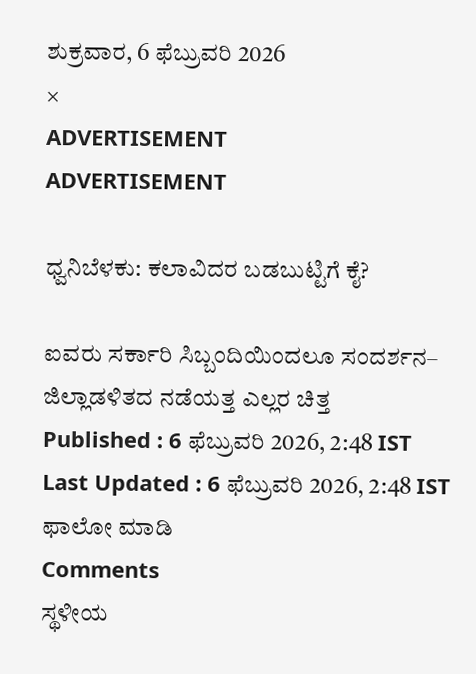ಶುಕ್ರವಾರ, 6 ಫೆಬ್ರುವರಿ 2026
×
ADVERTISEMENT
ADVERTISEMENT

ಧ್ವನಿಬೆಳಕು: ಕಲಾವಿದರ ಬಡಬುಟ್ಟಿಗೆ ಕೈ?

ಐವರು ಸರ್ಕಾರಿ ಸಿಬ್ಬಂದಿಯಿಂದಲೂ ಸಂದರ್ಶನ– ಜಿಲ್ಲಾಡಳಿತದ ನಡೆಯತ್ತ ಎಲ್ಲರ ಚಿತ್ತ
Published : 6 ಫೆಬ್ರುವರಿ 2026, 2:48 IST
Last Updated : 6 ಫೆಬ್ರುವರಿ 2026, 2:48 IST
ಫಾಲೋ ಮಾಡಿ
Comments
ಸ್ಥಳೀಯ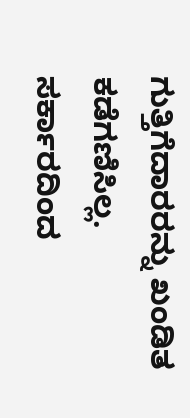ಗುತ್ತಿಗೆದಾರರನ್ನು ಖಂಡಿತ ಕಡೆಗಣಿಸಿಲ್ಲ. ಸರ್ಕಾರದಿಂದ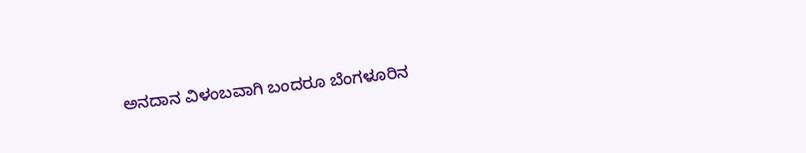ಅನದಾನ ವಿಳಂಬವಾಗಿ ಬಂದರೂ ಬೆಂಗಳೂರಿನ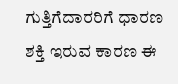ಗುತ್ತಿಗೆದಾರರಿಗೆ ಧಾರಣ ಶಕ್ತಿ ಇರುವ ಕಾರಣ ಈ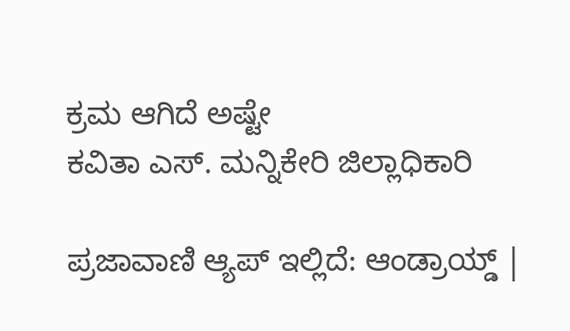ಕ್ರಮ ಆಗಿದೆ ಅಷ್ಟೇ
ಕವಿತಾ ಎಸ್. ಮನ್ನಿಕೇರಿ ಜಿಲ್ಲಾಧಿಕಾರಿ

ಪ್ರಜಾವಾಣಿ ಆ್ಯಪ್ ಇಲ್ಲಿದೆ: ಆಂಡ್ರಾಯ್ಡ್ |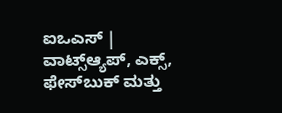ಐಒಎಸ್ | ವಾಟ್ಸ್ಆ್ಯಪ್, ಎಕ್ಸ್, ಫೇಸ್‌ಬುಕ್ ಮತ್ತು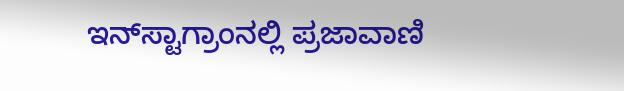ಇನ್‌ಸ್ಟಾಗ್ರಾಂನಲ್ಲಿ ಪ್ರಜಾವಾಣಿ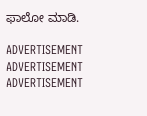ಫಾಲೋ ಮಾಡಿ.

ADVERTISEMENT
ADVERTISEMENT
ADVERTISEMENT